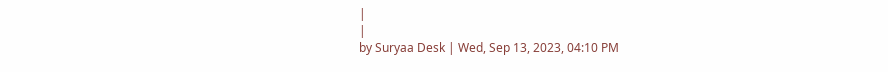|
|
by Suryaa Desk | Wed, Sep 13, 2023, 04:10 PM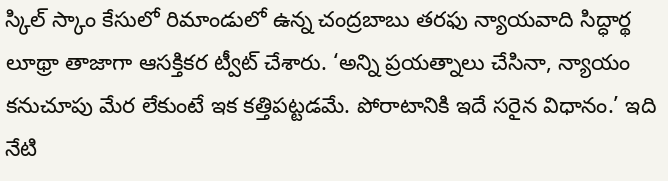స్కిల్ స్కాం కేసులో రిమాండులో ఉన్న చంద్రబాబు తరఫు న్యాయవాది సిద్ధార్థ లూథ్రా తాజాగా ఆసక్తికర ట్వీట్ చేశారు. ‘అన్ని ప్రయత్నాలు చేసినా, న్యాయం కనుచూపు మేర లేకుంటే ఇక కత్తిపట్టడమే. పోరాటానికి ఇదే సరైన విధానం.’ ఇది నేటి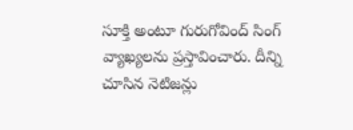సూక్తి అంటూ గురుగోవింద్ సింగ్ వ్యాఖ్యలను ప్రస్తావించారు. దీన్ని చూసిన నెటిజన్లు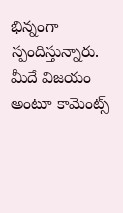భిన్నంగా స్పందిస్తున్నారు. మీదే విజయం అంటూ కామెంట్స్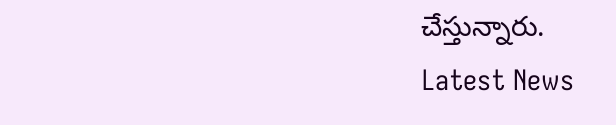చేస్తున్నారు.
Latest News